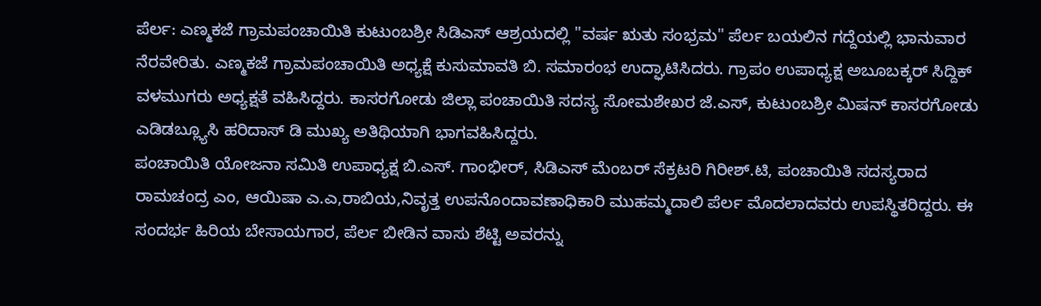ಪೆರ್ಲ: ಎಣ್ಮಕಜೆ ಗ್ರಾಮಪಂಚಾಯಿತಿ ಕುಟುಂಬಶ್ರೀ ಸಿಡಿಎಸ್ ಆಶ್ರಯದಲ್ಲಿ "ವರ್ಷ ಋತು ಸಂಭ್ರಮ" ಪೆರ್ಲ ಬಯಲಿನ ಗದ್ದೆಯಲ್ಲಿ ಭಾನುವಾರ ನೆರವೇರಿತು. ಎಣ್ಮಕಜೆ ಗ್ರಾಮಪಂಚಾಯಿತಿ ಅಧ್ಯಕ್ಷೆ ಕುಸುಮಾವತಿ ಬಿ. ಸಮಾರಂಭ ಉದ್ಘಾಟಿಸಿದರು. ಗ್ರಾಪಂ ಉಪಾಧ್ಯಕ್ಷ ಅಬೂಬಕ್ಕರ್ ಸಿದ್ದಿಕ್ ವಳಮುಗರು ಅಧ್ಯಕ್ಷತೆ ವಹಿಸಿದ್ದರು. ಕಾಸರಗೋಡು ಜಿಲ್ಲಾ ಪಂಚಾಯಿತಿ ಸದಸ್ಯ ಸೋಮಶೇಖರ ಜೆ.ಎಸ್, ಕುಟುಂಬಶ್ರೀ ಮಿಷನ್ ಕಾಸರಗೋಡು ಎಡಿಡಬ್ಲ್ಯೂಸಿ ಹರಿದಾಸ್ ಡಿ ಮುಖ್ಯ ಅತಿಥಿಯಾಗಿ ಭಾಗವಹಿಸಿದ್ದರು.
ಪಂಚಾಯಿತಿ ಯೋಜನಾ ಸಮಿತಿ ಉಪಾಧ್ಯಕ್ಷ ಬಿ.ಎಸ್. ಗಾಂಭೀರ್, ಸಿಡಿಎಸ್ ಮೆಂಬರ್ ಸೆಕ್ರಟರಿ ಗಿರೀಶ್.ಟಿ, ಪಂಚಾಯಿತಿ ಸದಸ್ಯರಾದ ರಾಮಚಂದ್ರ ಎಂ, ಆಯಿಷಾ ಎ.ಎ,ರಾಬಿಯ,ನಿವೃತ್ತ ಉಪನೊಂದಾವಣಾಧಿಕಾರಿ ಮುಹಮ್ಮದಾಲಿ ಪೆರ್ಲ ಮೊದಲಾದವರು ಉಪಸ್ಥಿತರಿದ್ದರು. ಈ ಸಂದರ್ಭ ಹಿರಿಯ ಬೇಸಾಯಗಾರ, ಪೆರ್ಲ ಬೀಡಿನ ವಾಸು ಶೆಟ್ಟಿ ಅವರನ್ನು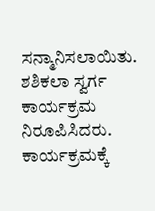ಸನ್ಮಾನಿಸಲಾಯಿತು. ಶಶಿಕಲಾ ಸ್ವರ್ಗ ಕಾರ್ಯಕ್ರಮ ನಿರೂಪಿಸಿದರು. ಕಾರ್ಯಕ್ರಮಕ್ಕೆ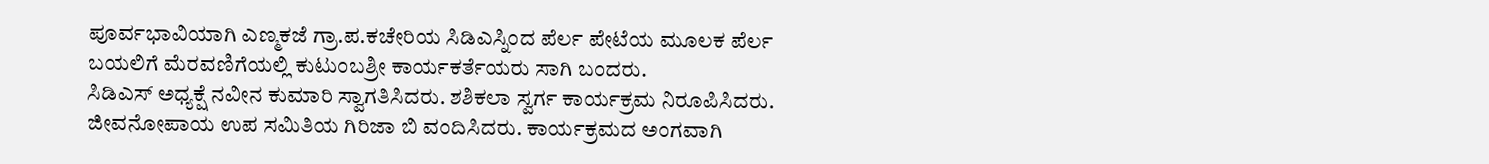ಪೂರ್ವಭಾವಿಯಾಗಿ ಎಣ್ಮಕಜೆ ಗ್ರಾ.ಪ.ಕಚೇರಿಯ ಸಿಡಿಎಸ್ನಿಂದ ಪೆರ್ಲ ಪೇಟೆಯ ಮೂಲಕ ಪೆರ್ಲ ಬಯಲಿಗೆ ಮೆರವಣಿಗೆಯಲ್ಲಿ ಕುಟುಂಬಶ್ರೀ ಕಾರ್ಯಕರ್ತೆಯರು ಸಾಗಿ ಬಂದರು.
ಸಿಡಿಎಸ್ ಅಧ್ಯಕ್ಷೆ ನವೀನ ಕುಮಾರಿ ಸ್ವಾಗತಿಸಿದರು. ಶಶಿಕಲಾ ಸ್ವರ್ಗ ಕಾರ್ಯಕ್ರಮ ನಿರೂಪಿಸಿದರು. ಜೀವನೋಪಾಯ ಉಪ ಸಮಿತಿಯ ಗಿರಿಜಾ ಬಿ ವಂದಿಸಿದರು. ಕಾರ್ಯಕ್ರಮದ ಅಂಗವಾಗಿ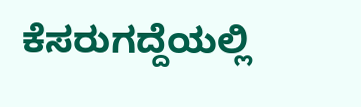ಕೆಸರುಗದ್ದೆಯಲ್ಲಿ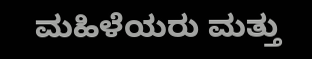ಮಹಿಳೆಯರು ಮತ್ತು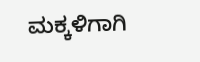ಮಕ್ಕಳಿಗಾಗಿ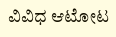ವಿವಿಧ ಆಟೋಟ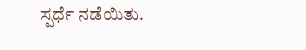ಸ್ಪರ್ಧೆ ನಡೆಯಿತು.